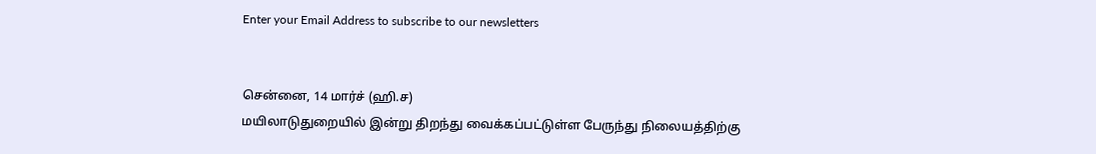Enter your Email Address to subscribe to our newsletters


சென்னை, 14 மார்ச் (ஹி.ச)
மயிலாடுதுறையில் இன்று திறந்து வைக்கப்பட்டுள்ள பேருந்து நிலையத்திற்கு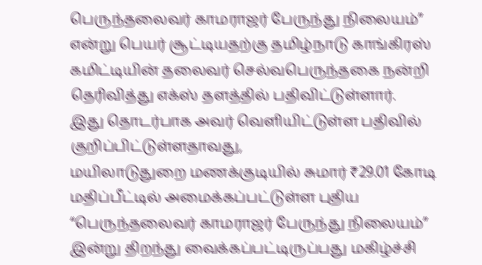பெருந்தலைவர் காமராஜர் பேருந்து நிலையம்” என்று பெயர் சூட்டியதற்கு தமிழ்நாடு காங்கிரஸ் கமிட்டியின் தலைவர் செல்வபெருந்தகை நன்றி தெரிவித்து எக்ஸ் தளத்தில் பதிவிட்டுள்ளார்.
இது தொடர்பாக அவர் வெளியிட்டுள்ள பதிவில் குறிப்பிட்டுள்ளதாவது,
மயிலாடுதுறை மணக்குடியில் சுமார் ₹29.01 கோடி மதிப்பீட்டில் அமைக்கப்பட்டுள்ள புதிய “பெருந்தலைவர் காமராஜர் பேருந்து நிலையம்” இன்று திறந்து வைக்கப்பட்டிருப்பது மகிழ்ச்சி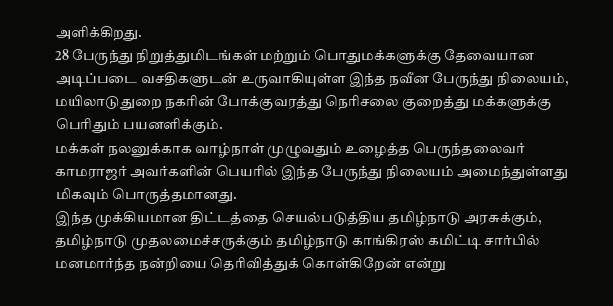அளிக்கிறது.
28 பேருந்து நிறுத்துமிடங்கள் மற்றும் பொதுமக்களுக்கு தேவையான அடிப்படை வசதிகளுடன் உருவாகியுள்ள இந்த நவீன பேருந்து நிலையம், மயிலாடுதுறை நகரின் போக்குவரத்து நெரிசலை குறைத்து மக்களுக்கு பெரிதும் பயனளிக்கும்.
மக்கள் நலனுக்காக வாழ்நாள் முழுவதும் உழைத்த பெருந்தலைவர் காமராஜர் அவர்களின் பெயரில் இந்த பேருந்து நிலையம் அமைந்துள்ளது மிகவும் பொருத்தமானது.
இந்த முக்கியமான திட்டத்தை செயல்படுத்திய தமிழ்நாடு அரசுக்கும், தமிழ்நாடு முதலமைச்சருக்கும் தமிழ்நாடு காங்கிரஸ் கமிட்டி சார்பில் மனமார்ந்த நன்றியை தெரிவித்துக் கொள்கிறேன் என்று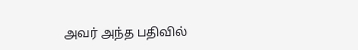அவர் அந்த பதிவில்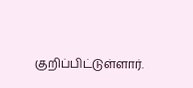குறிப்பிட்டுள்ளார்.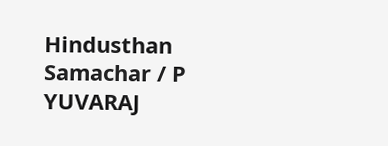Hindusthan Samachar / P YUVARAJ